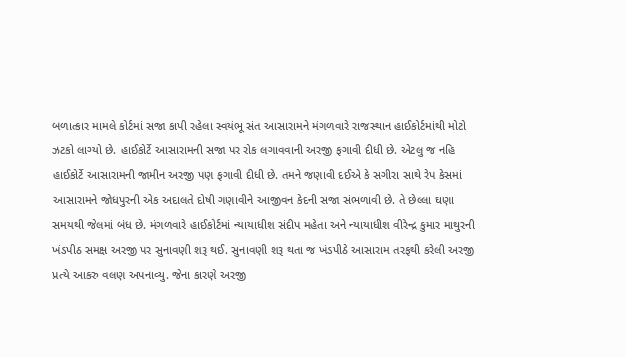બળાત્કાર મામલે કોર્ટમાં સજા કાપી રહેલા સ્વયંભૂ સંત આસારામને મંગળવારે રાજસ્થાન હાઈકોર્ટમાંથી મોટો ઝટકો લાગ્યો છે. હાઈકોર્ટે આસારામની સજા પર રોક લગાવવાની અરજી ફગાવી દીધી છે. એટલુ જ નહિ હાઈકોર્ટે આસારામની જામીન અરજી પણ ફગાવી દીધી છે. તમને જણાવી દઈએ કે સગીરા સાથે રેપ કેસમાં આસારામને જોધપુરની એક અદાલતે દોષી ગણાવીને આજીવન કેદની સજા સંભળાવી છે. તે છેલ્લા ઘણા સમયથી જેલમાં બંધ છે. મંગળવારે હાઈકોર્ટમાં ન્યાયાધીશ સંદીપ મહેતા અને ન્યાયાધીશ વીરેન્દ્ર કુમાર માથુરની ખંડપીઠ સમક્ષ અરજી પર સુનાવણી શરૂ થઈ. સુનાવણી શરૂ થતા જ ખંડપીઠે આસારામ તરફથી કરેલી અરજી પ્રત્યે આકરુ વલણ અપનાવ્યુ. જેના કારણે અરજી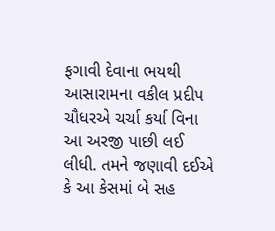ફગાવી દેવાના ભયથી આસારામના વકીલ પ્રદીપ ચૌધરએ ચર્ચા કર્યા વિના આ અરજી પાછી લઈ લીધી. તમને જણાવી દઈએ કે આ કેસમાં બે સહ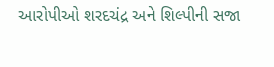આરોપીઓ શરદચંદ્ર અને શિલ્પીની સજા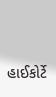હાઈકોર્ટે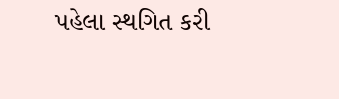પહેલા સ્થગિત કરી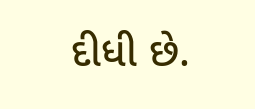દીધી છે.